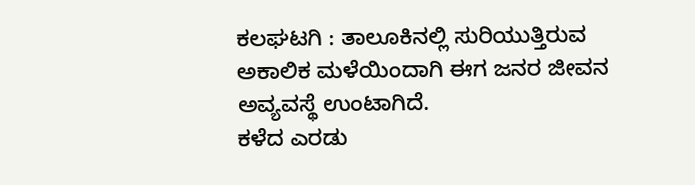ಕಲಘಟಗಿ : ತಾಲೂಕಿನಲ್ಲಿ ಸುರಿಯುತ್ತಿರುವ ಅಕಾಲಿಕ ಮಳೆಯಿಂದಾಗಿ ಈಗ ಜನರ ಜೀವನ ಅವ್ಯವಸ್ಥೆ ಉಂಟಾಗಿದೆ.
ಕಳೆದ ಎರಡು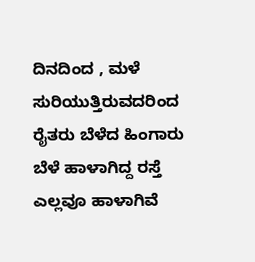ದಿನದಿಂದ , ಮಳೆ
ಸುರಿಯುತ್ತಿರುವದರಿಂದ ರೈತರು ಬೆಳೆದ ಹಿಂಗಾರು ಬೆಳೆ ಹಾಳಾಗಿದ್ದ ರಸ್ತೆ ಎಲ್ಲವೂ ಹಾಳಾಗಿವೆ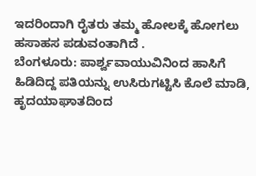ಇದರಿಂದಾಗಿ ರೈತರು ತಮ್ಮ ಹೋಲಕ್ಕೆ ಹೋಗಲು ಹಸಾಹಸ ಪಡುವಂತಾಗಿದೆ .
ಬೆಂಗಳೂರು: ಪಾರ್ಶ್ವವಾಯುವಿನಿಂದ ಹಾಸಿಗೆ ಹಿಡಿದಿದ್ದ ಪತಿಯನ್ನು ಉಸಿರುಗಟ್ಟಿಸಿ ಕೊಲೆ ಮಾಡಿ, ಹೃದಯಾಘಾತದಿಂದ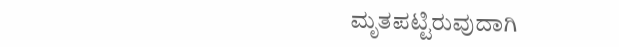ಮೃತಪಟ್ಟಿರುವುದಾಗಿ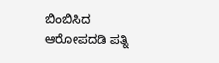ಬಿಂಬಿಸಿದ ಆರೋಪದಡಿ ಪತ್ನಿ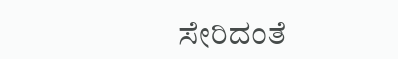ಸೇರಿದಂತೆ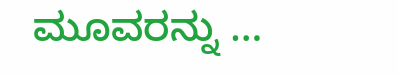ಮೂವರನ್ನು …